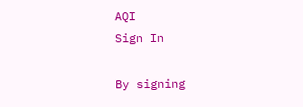AQI
Sign In

By signing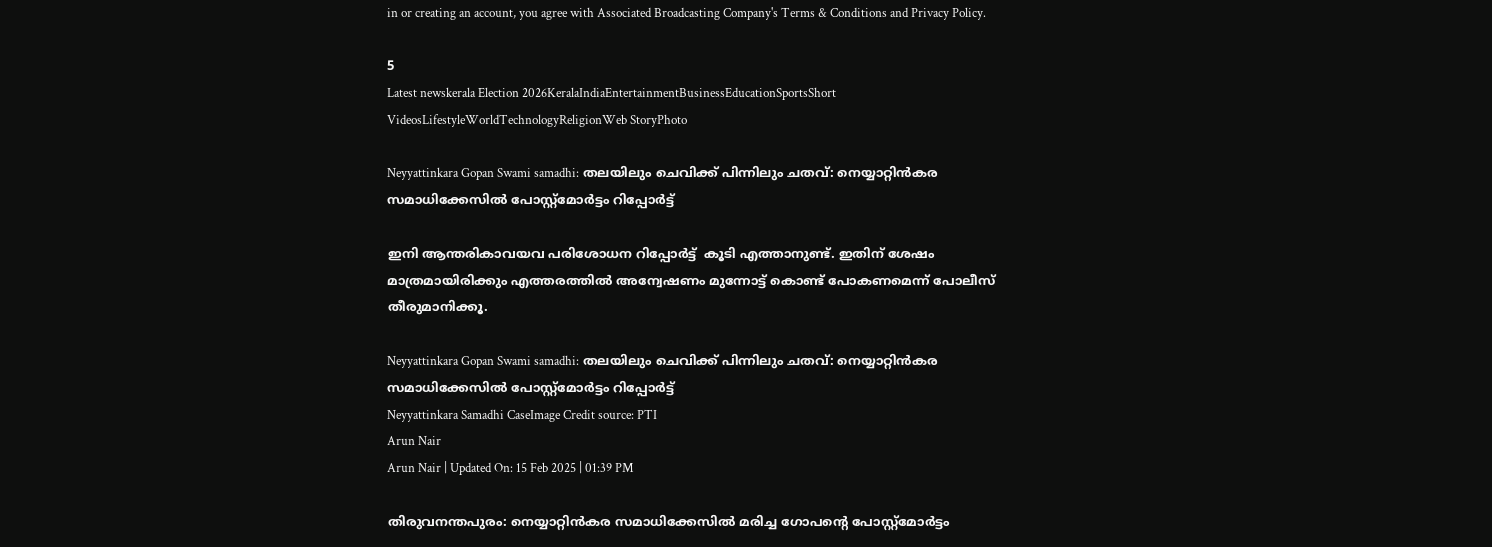in or creating an account, you agree with Associated Broadcasting Company's Terms & Conditions and Privacy Policy.

5
Latest newskerala Election 2026KeralaIndiaEntertainmentBusinessEducationSportsShort VideosLifestyleWorldTechnologyReligionWeb StoryPhoto

Neyyattinkara Gopan Swami samadhi: തലയിലും ചെവിക്ക് പിന്നിലും ചതവ്: നെയ്യാറ്റിൻകര സമാധിക്കേസിൽ പോസ്റ്റ്മോർട്ടം റിപ്പോർട്ട്

ഇനി ആന്തരികാവയവ പരിശോധന റിപ്പോർട്ട്  കൂടി എത്താനുണ്ട്. ഇതിന് ശേഷം മാത്രമായിരിക്കും എത്തരത്തിൽ അന്വേഷണം മുന്നോട്ട് കൊണ്ട് പോകണമെന്ന് പോലീസ് തീരുമാനിക്കൂ.

Neyyattinkara Gopan Swami samadhi: തലയിലും ചെവിക്ക് പിന്നിലും ചതവ്: നെയ്യാറ്റിൻകര സമാധിക്കേസിൽ പോസ്റ്റ്മോർട്ടം റിപ്പോർട്ട്
Neyyattinkara Samadhi CaseImage Credit source: PTI
Arun Nair
Arun Nair | Updated On: 15 Feb 2025 | 01:39 PM

തിരുവനന്തപുരം: നെയ്യാറ്റിൻകര സമാധിക്കേസിൽ മരിച്ച ഗോപൻ്റെ പോസ്റ്റ്മോർട്ടം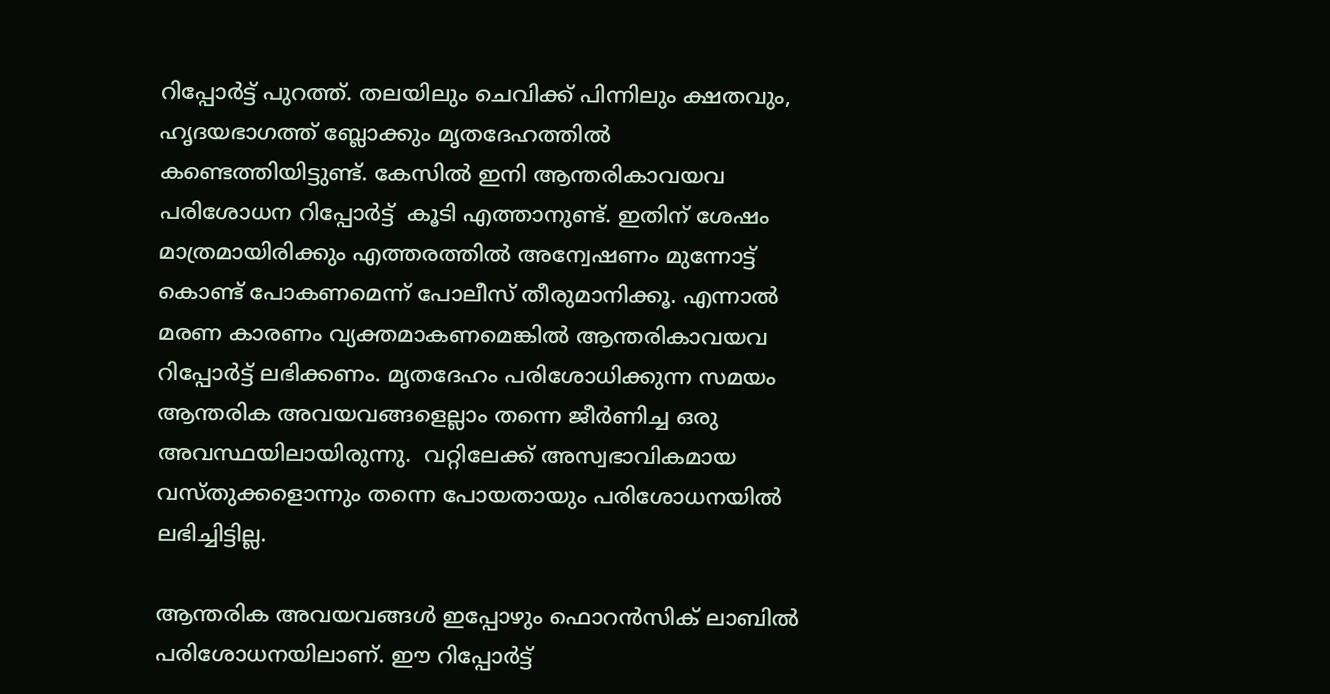റിപ്പോർട്ട് പുറത്ത്. തലയിലും ചെവിക്ക് പിന്നിലും ക്ഷതവും, ഹൃദയഭാഗത്ത് ബ്ലോക്കും മൃതദേഹത്തിൽ കണ്ടെത്തിയിട്ടുണ്ട്. കേസിൽ ഇനി ആന്തരികാവയവ പരിശോധന റിപ്പോർട്ട്  കൂടി എത്താനുണ്ട്. ഇതിന് ശേഷം മാത്രമായിരിക്കും എത്തരത്തിൽ അന്വേഷണം മുന്നോട്ട് കൊണ്ട് പോകണമെന്ന് പോലീസ് തീരുമാനിക്കൂ. എന്നാൽ മരണ കാരണം വ്യക്തമാകണമെങ്കിൽ ആന്തരികാവയവ  റിപ്പോർട്ട് ലഭിക്കണം. മൃതദേഹം പരിശോധിക്കുന്ന സമയം ആന്തരിക അവയവങ്ങളെല്ലാം തന്നെ ജീർണിച്ച ഒരു അവസ്ഥയിലായിരുന്നു.  വറ്റിലേക്ക് അസ്വഭാവികമായ വസ്തുക്കളൊന്നും തന്നെ പോയതായും പരിശോധനയിൽ ലഭിച്ചിട്ടില്ല.

ആന്തരിക അവയവങ്ങൾ ഇപ്പോഴും ഫൊറൻസിക് ലാബിൽ പരിശോധനയിലാണ്. ഈ റിപ്പോർട്ട്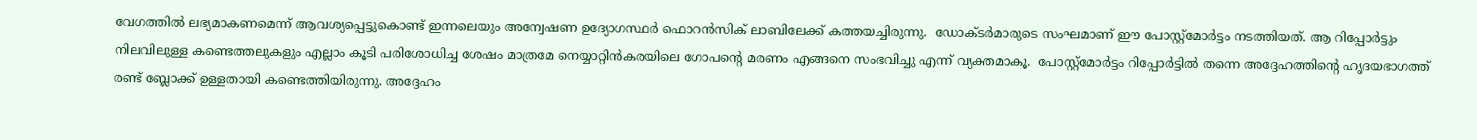വേഗത്തിൽ ലഭ്യമാകണമെന്ന് ആവശ്യപ്പെട്ടുകൊണ്ട് ഇന്നലെയും അന്വേഷണ ഉദ്യോഗസ്ഥർ ഫൊറൻസിക് ലാബിലേക്ക് കത്തയച്ചിരുന്നു.  ഡോക്ടർമാരുടെ സംഘമാണ് ഈ പോസ്റ്റ്‌മോർട്ടം നടത്തിയത്. ആ റിപ്പോർട്ടും നിലവിലുള്ള കണ്ടെത്തലുകളും എല്ലാം കൂടി പരിശോധിച്ച ശേഷം മാത്രമേ നെയ്യാറ്റിൻകരയിലെ ഗോപൻ്റെ മരണം എങ്ങനെ സംഭവിച്ചു എന്ന് വ്യക്തമാകൂ.  പോസ്റ്റ്‌മോർട്ടം റിപ്പോർട്ടിൽ തന്നെ അദ്ദേഹത്തിന്റെ ഹൃദയഭാഗത്ത് രണ്ട് ബ്ലോക്ക് ഉള്ളതായി കണ്ടെത്തിയിരുന്നു. അദ്ദേഹം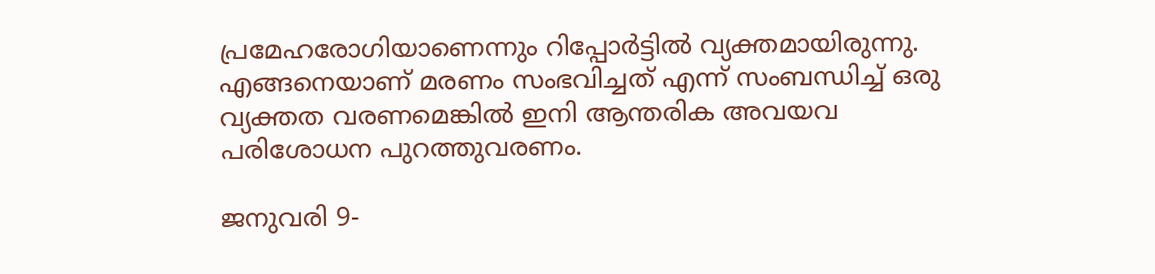പ്രമേഹരോഗിയാണെന്നും റിപ്പോർട്ടിൽ വ്യക്തമായിരുന്നു. എങ്ങനെയാണ് മരണം സംഭവിച്ചത് എന്ന് സംബന്ധിച്ച് ഒരു വ്യക്തത വരണമെങ്കിൽ ഇനി ആന്തരിക അവയവ പരിശോധന പുറത്തുവരണം.

ജനുവരി 9-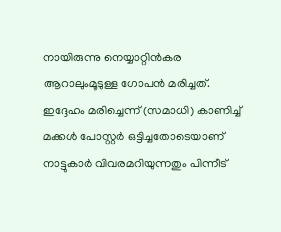നായിരുന്നു നെയ്യാറ്റിൻകര ആറാലുംമൂടുള്ള ഗോപൻ മരിച്ചത്. ഇദ്ദേഹം മരിച്ചെന്ന് (സമാധി) കാണിച്ച് മക്കൾ പോസ്റ്റർ ഒട്ടിച്ചതോടെയാണ് നാട്ടുകാർ വിവരമറിയുന്നതും പിന്നീട്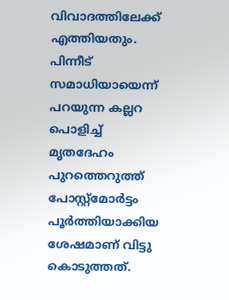വിവാദത്തിലേക്ക് എത്തിയതും. പിന്നീട് സമാധിയായെന്ന് പറയുന്ന കല്ലറ പൊളിച്ച് മൃതദേഹം പുറത്തെറുത്ത് പോസ്റ്റ്മോർട്ടം പൂർത്തിയാക്കിയ ശേഷമാണ് വിട്ടു കൊടുത്തത്.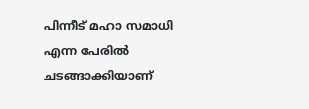പിന്നീട് മഹാ സമാധി എന്ന പേരിൽ ചടങ്ങാക്കിയാണ്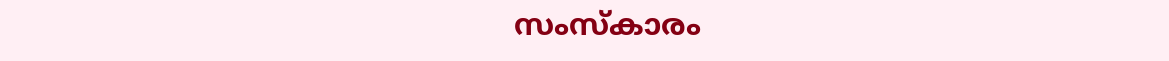സംസ്കാരം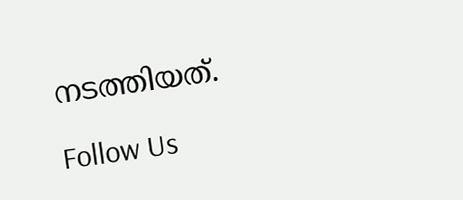നടത്തിയത്.

Follow Us